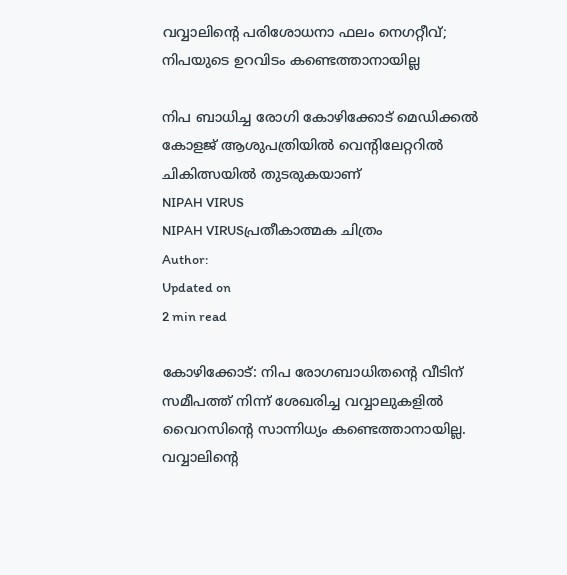വവ്വാലിന്റെ പരിശോധനാ ഫലം നെഗറ്റീവ്; നിപയുടെ ഉറവിടം കണ്ടെത്താനായില്ല

നിപ ബാധിച്ച രോഗി കോഴിക്കോട് മെഡിക്കല്‍ കോളജ് ആശുപത്രിയില്‍ വെന്റിലേറ്ററില്‍ ചികിത്സയില്‍ തുടരുകയാണ്
NIPAH VIRUS
NIPAH VIRUSപ്രതീകാത്മക ചിത്രം
Author:
Updated on
2 min read

കോഴിക്കോട്: നിപ രോഗബാധിതന്റെ വീടിന് സമീപത്ത് നിന്ന് ശേഖരിച്ച വവ്വാലുകളില്‍ വൈറസിന്റെ സാന്നിധ്യം കണ്ടെത്താനായില്ല. വവ്വാലിന്റെ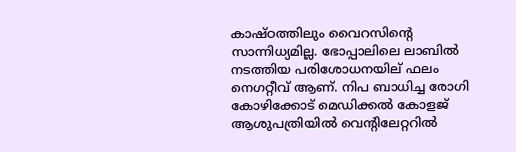കാഷ്ഠത്തിലും വൈറസിന്റെ സാന്നിധ്യമില്ല. ഭോപ്പാലിലെ ലാബില്‍ നടത്തിയ പരിശോധനയില് ഫലം നെഗറ്റീവ് ആണ്. നിപ ബാധിച്ച രോഗി കോഴിക്കോട് മെഡിക്കല്‍ കോളജ് ആശുപത്രിയില്‍ വെന്റിലേറ്ററില്‍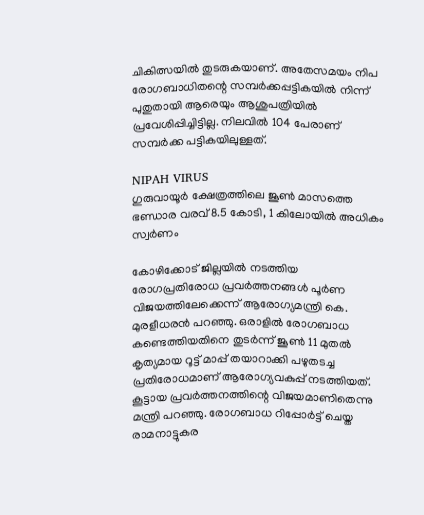ചികിത്സയില്‍ തുടരുകയാണ്. അതേസമയം നിപ രോഗബാധിതന്റെ സമ്പര്‍ക്കപ്പട്ടികയില്‍ നിന്ന് പുതുതായി ആരെയും ആശുപത്രിയില്‍ പ്രവേശിപ്പിച്ചിട്ടില്ല. നിലവില്‍ 104 പേരാണ് സമ്പര്‍ക്ക പട്ടികയിലുള്ളത്.

NIPAH VIRUS
ഗുരുവായൂര്‍ ക്ഷേത്രത്തിലെ ജൂണ്‍ മാസത്തെ ഭണ്ഡാര വരവ് 8.5 കോടി, 1 കിലോയില്‍ അധികം സ്വര്‍ണം

കോഴിക്കോട് ജില്ലയില്‍ നടത്തിയ രോഗപ്രതിരോധ പ്രവര്‍ത്തനങ്ങള്‍ പൂര്‍ണ വിജയത്തിലേക്കെന്ന് ആരോഗ്യമന്ത്രി കെ. മുരളീധരന്‍ പറഞ്ഞു. ഒരാളില്‍ രോഗബാധ കണ്ടെത്തിയതിനെ തുടര്‍ന്ന് ജൂണ്‍ 11 മുതല്‍ കൃത്യമായ റൂട്ട് മാപ്പ് തയാറാക്കി പഴുതടച്ച പ്രതിരോധമാണ് ആരോഗ്യവകുപ്പ് നടത്തിയത്. കൂട്ടായ പ്രവര്‍ത്തനത്തിന്റെ വിജയമാണിതെന്നു മന്ത്രി പറഞ്ഞു. രോഗബാധ റിപ്പോര്‍ട്ട് ചെയ്ത രാമനാട്ടുകര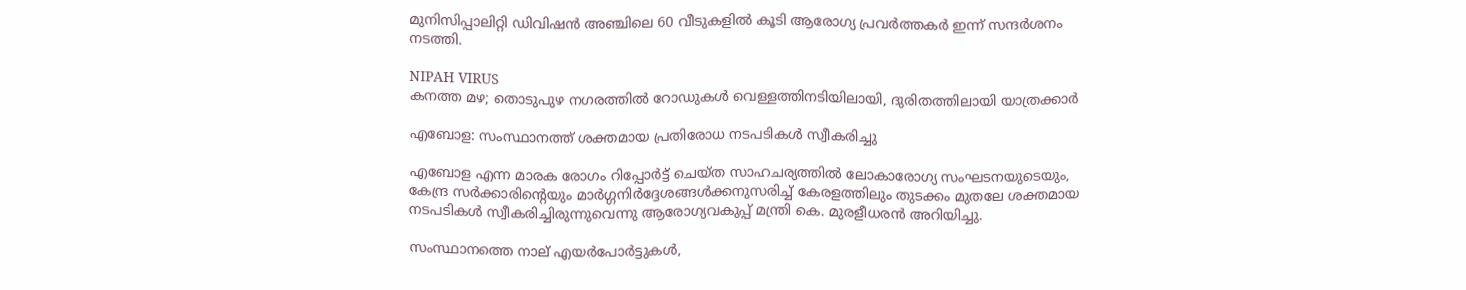മുനിസിപ്പാലിറ്റി ഡിവിഷന്‍ അഞ്ചിലെ 60 വീടുകളില്‍ കൂടി ആരോഗ്യ പ്രവര്‍ത്തകര്‍ ഇന്ന് സന്ദര്‍ശനം നടത്തി.

NIPAH VIRUS
കനത്ത മഴ; തൊടുപുഴ നഗരത്തില്‍ റോഡുകള്‍ വെള്ളത്തിനടിയിലായി, ദുരിതത്തിലായി യാത്രക്കാര്‍

എബോള: സംസ്ഥാനത്ത് ശക്തമായ പ്രതിരോധ നടപടികള്‍ സ്വീകരിച്ചു

എബോള എന്ന മാരക രോഗം റിപ്പോര്‍ട്ട് ചെയ്ത സാഹചര്യത്തില്‍ ലോകാരോഗ്യ സംഘടനയുടെയും, കേന്ദ്ര സര്‍ക്കാരിന്റെയും മാര്‍ഗ്ഗനിര്‍ദ്ദേശങ്ങള്‍ക്കനുസരിച്ച് കേരളത്തിലും തുടക്കം മുതലേ ശക്തമായ നടപടികള്‍ സ്വീകരിച്ചിരുന്നുവെന്നു ആരോഗ്യവകുപ്പ് മന്ത്രി കെ. മുരളീധരന്‍ അറിയിച്ചു.

സംസ്ഥാനത്തെ നാല് എയര്‍പോര്‍ട്ടുകള്‍,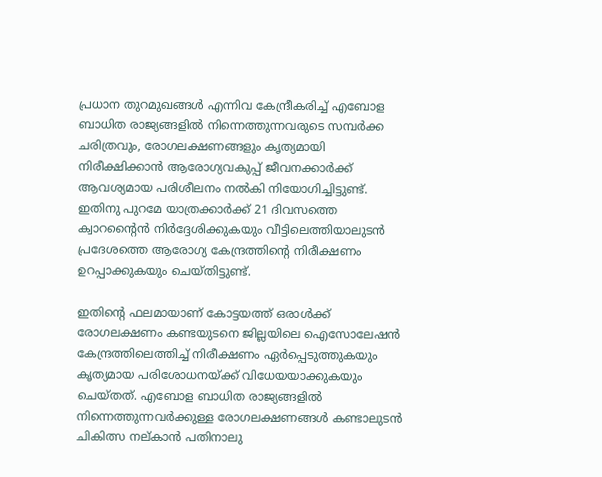പ്രധാന തുറമുഖങ്ങള്‍ എന്നിവ കേന്ദ്രീകരിച്ച് എബോള ബാധിത രാജ്യങ്ങളില്‍ നിന്നെത്തുന്നവരുടെ സമ്പര്‍ക്ക ചരിത്രവും, രോഗലക്ഷണങ്ങളും കൃത്യമായി നിരീക്ഷിക്കാന്‍ ആരോഗ്യവകുപ്പ് ജീവനക്കാര്‍ക്ക് ആവശ്യമായ പരിശീലനം നല്‍കി നിയോഗിച്ചിട്ടുണ്ട്. ഇതിനു പുറമേ യാത്രക്കാര്‍ക്ക് 21 ദിവസത്തെ ക്വാറന്റൈന്‍ നിര്‍ദ്ദേശിക്കുകയും വീട്ടിലെത്തിയാലുടന്‍ പ്രദേശത്തെ ആരോഗ്യ കേന്ദ്രത്തിന്റെ നിരീക്ഷണം ഉറപ്പാക്കുകയും ചെയ്തിട്ടുണ്ട്.

ഇതിന്റെ ഫലമായാണ് കോട്ടയത്ത് ഒരാള്‍ക്ക് രോഗലക്ഷണം കണ്ടയുടനെ ജില്ലയിലെ ഐസോലേഷന്‍ കേന്ദ്രത്തിലെത്തിച്ച് നിരീക്ഷണം ഏര്‍പ്പെടുത്തുകയും കൃത്യമായ പരിശോധനയ്ക്ക് വിധേയയാക്കുകയും ചെയ്തത്. എബോള ബാധിത രാജ്യങ്ങളില്‍ നിന്നെത്തുന്നവര്‍ക്കുള്ള രോഗലക്ഷണങ്ങള്‍ കണ്ടാലുടന്‍ ചികിത്സ നല്കാന്‍ പതിനാലു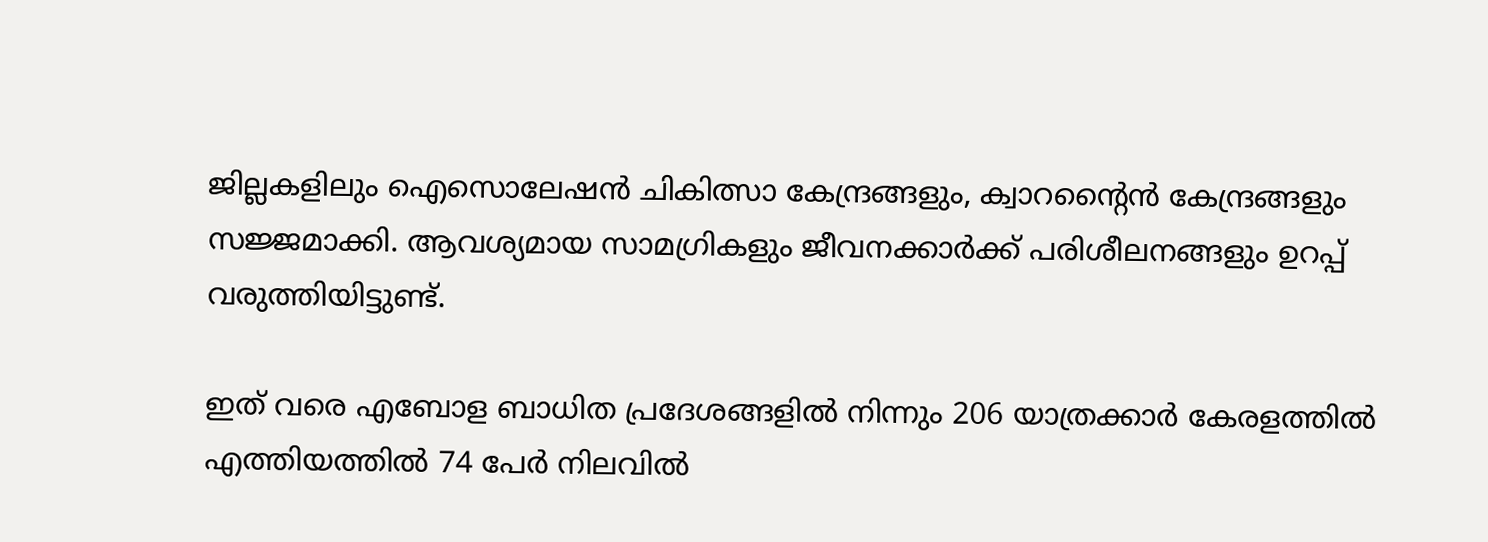ജില്ലകളിലും ഐസൊലേഷന്‍ ചികിത്സാ കേന്ദ്രങ്ങളും, ക്വാറന്റൈന്‍ കേന്ദ്രങ്ങളും സജ്ജമാക്കി. ആവശ്യമായ സാമഗ്രികളും ജീവനക്കാര്‍ക്ക് പരിശീലനങ്ങളും ഉറപ്പ് വരുത്തിയിട്ടുണ്ട്.

ഇത് വരെ എബോള ബാധിത പ്രദേശങ്ങളില്‍ നിന്നും 206 യാത്രക്കാര്‍ കേരളത്തില്‍ എത്തിയത്തില്‍ 74 പേര്‍ നിലവില്‍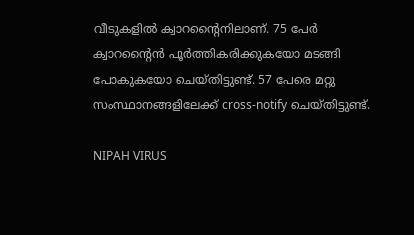വീടുകളില്‍ ക്വാറന്റൈനിലാണ്. 75 പേര്‍ ക്വാറന്റൈന്‍ പൂര്‍ത്തികരിക്കുകയോ മടങ്ങി പോകുകയോ ചെയ്തിട്ടുണ്ട്. 57 പേരെ മറ്റു സംസ്ഥാനങ്ങളിലേക്ക് cross-notify ചെയ്തിട്ടുണ്ട്.

NIPAH VIRUS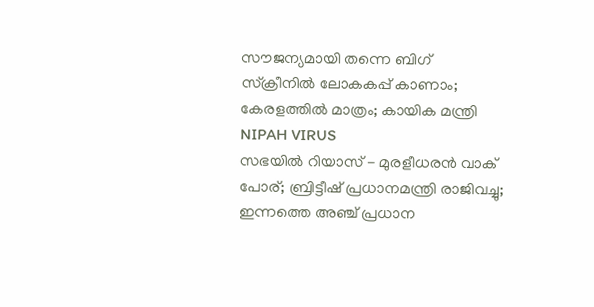സൗജന്യമായി തന്നെ ബിഗ് സ്‌ക്രീനില്‍ ലോകകപ്പ് കാണാം; കേരളത്തില്‍ മാത്രം; കായിക മന്ത്രി
NIPAH VIRUS
സഭയില്‍ റിയാസ് - മുരളീധരന്‍ വാക് പോര്; ബ്രിട്ടീഷ് പ്രധാനമന്ത്രി രാജിവച്ചു; ഇന്നത്തെ അഞ്ച് പ്രധാന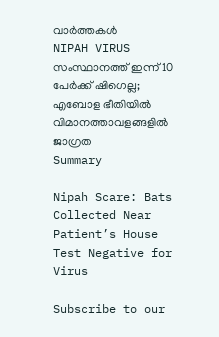വാര്‍ത്തകള്‍
NIPAH VIRUS
സംസ്ഥാനത്ത് ഇന്ന് 10 പേർക്ക് ഷിഗെല്ല; എബോള ഭീതിയിൽ വിമാനത്താവളങ്ങളിൽ ജാഗ്രത
Summary

Nipah Scare: Bats Collected Near Patient’s House Test Negative for Virus

Subscribe to our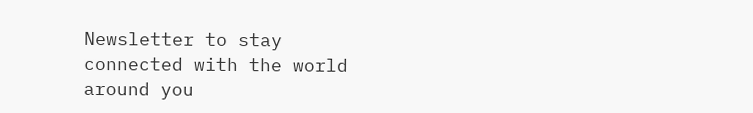Newsletter to stay connected with the world around you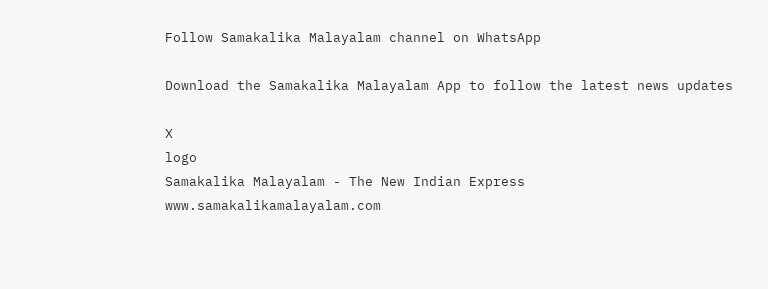Follow Samakalika Malayalam channel on WhatsApp

Download the Samakalika Malayalam App to follow the latest news updates

X
logo
Samakalika Malayalam - The New Indian Express
www.samakalikamalayalam.com